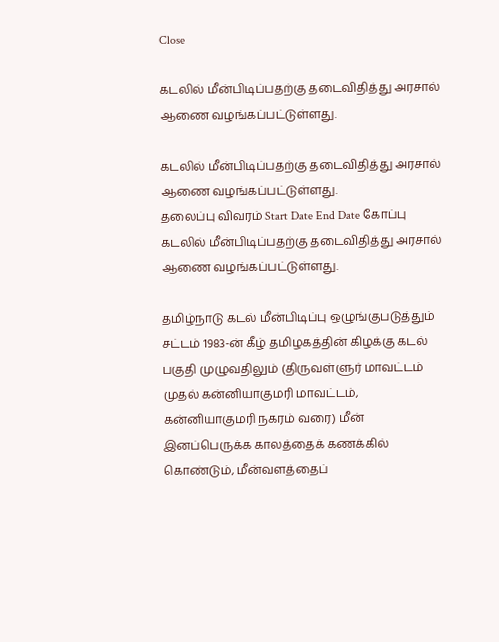Close

கடலில் மீன்பிடிப்பதற்கு தடைவிதித்து அரசால் ஆணை வழங்கப்பட்டுள்ளது.

கடலில் மீன்பிடிப்பதற்கு தடைவிதித்து அரசால் ஆணை வழங்கப்பட்டுள்ளது.
தலைப்பு விவரம் Start Date End Date கோப்பு
கடலில் மீன்பிடிப்பதற்கு தடைவிதித்து அரசால் ஆணை வழங்கப்பட்டுள்ளது.

தமிழ்நாடு கடல் மீன்பிடிப்பு ஒழுங்குபடுத்தும் சட்டம் 1983-ன் கீழ் தமிழகத்தின் கிழக்கு கடல் பகுதி முழுவதிலும் (திருவள்ளுர் மாவட்டம் முதல் கன்னியாகுமரி மாவட்டம், கன்னியாகுமரி நகரம் வரை) மீன் இனப்பெருக்க காலத்தைக் கணக்கில் கொண்டும், மீன்வளத்தைப்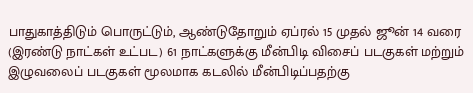பாதுகாத்திடும் பொருட்டும், ஆண்டுதோறும் ஏப்ரல் 15 முதல் ஜூன் 14 வரை (இரண்டு நாட்கள் உட்பட) 61 நாட்களுக்கு மீன்பிடி விசைப் படகுகள் மற்றும் இழுவலைப் படகுகள் மூலமாக கடலில் மீன்பிடிப்பதற்கு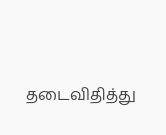தடைவிதித்து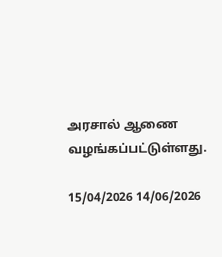அரசால் ஆணை வழங்கப்பட்டுள்ளது.

15/04/2026 14/06/2026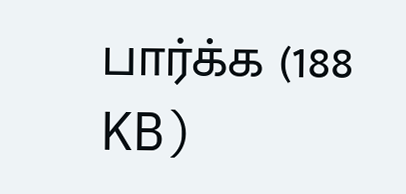பார்க்க (188 KB)